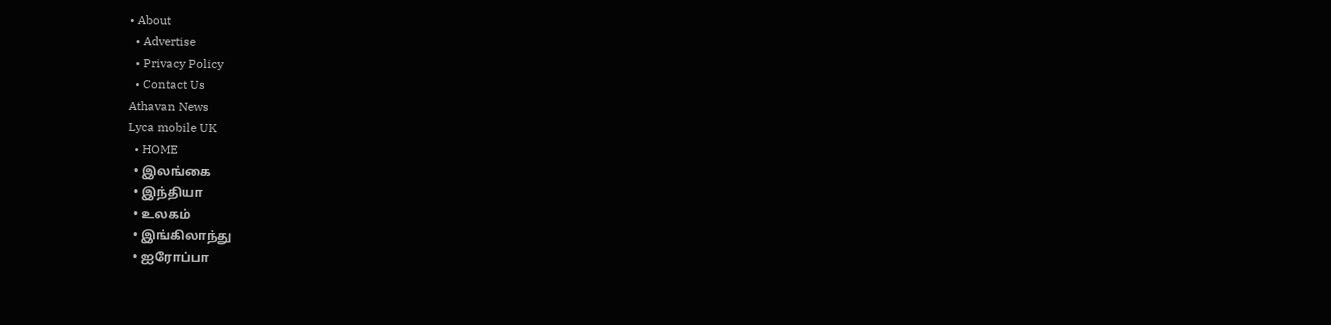• About
  • Advertise
  • Privacy Policy
  • Contact Us
Athavan News
Lyca mobile UK
  • HOME
  • இலங்கை
  • இந்தியா
  • உலகம்
  • இங்கிலாந்து
  • ஐரோப்பா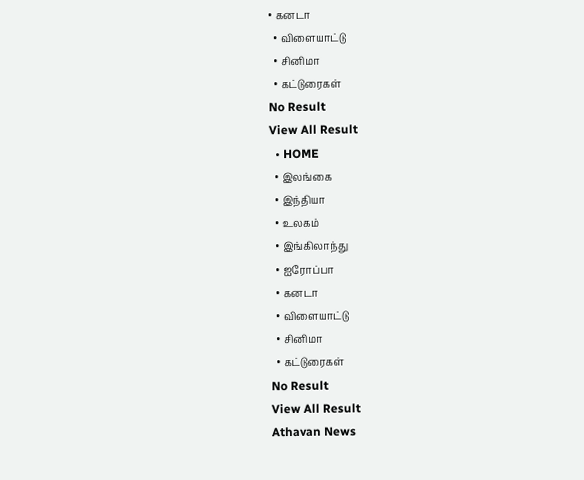• கனடா
  • விளையாட்டு
  • சினிமா
  • கட்டுரைகள்
No Result
View All Result
  • HOME
  • இலங்கை
  • இந்தியா
  • உலகம்
  • இங்கிலாந்து
  • ஐரோப்பா
  • கனடா
  • விளையாட்டு
  • சினிமா
  • கட்டுரைகள்
No Result
View All Result
Athavan News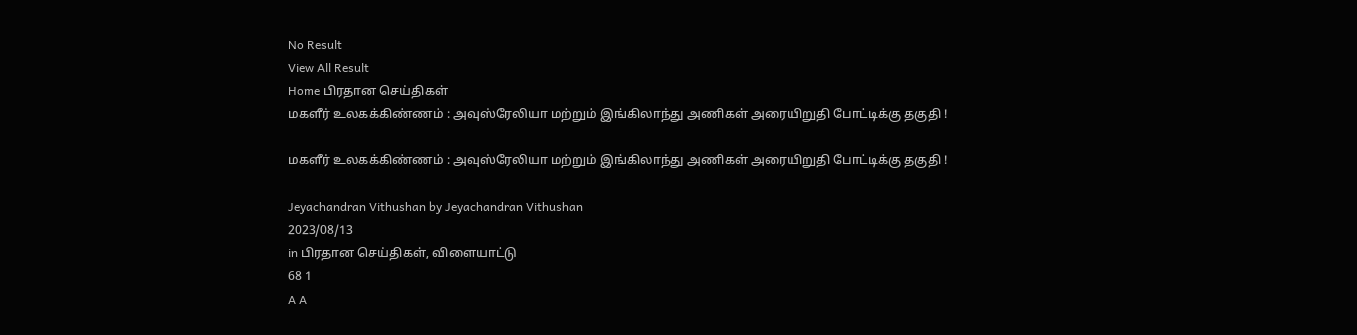No Result
View All Result
Home பிரதான செய்திகள்
மகளீர் உலகக்கிண்ணம் : அவுஸ்ரேலியா மற்றும் இங்கிலாந்து அணிகள் அரையிறுதி போட்டிக்கு தகுதி !

மகளீர் உலகக்கிண்ணம் : அவுஸ்ரேலியா மற்றும் இங்கிலாந்து அணிகள் அரையிறுதி போட்டிக்கு தகுதி !

Jeyachandran Vithushan by Jeyachandran Vithushan
2023/08/13
in பிரதான செய்திகள், விளையாட்டு
68 1
A A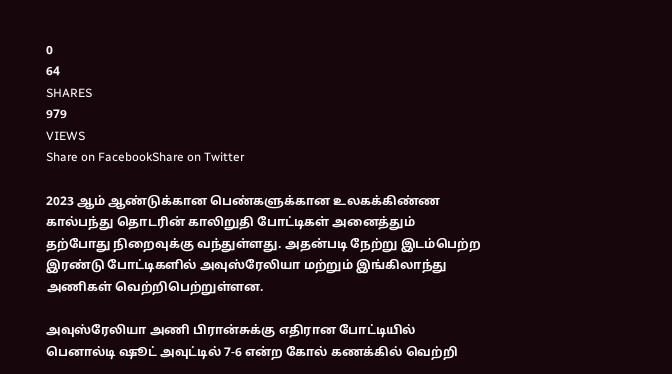0
64
SHARES
979
VIEWS
Share on FacebookShare on Twitter

2023 ஆம் ஆண்டுக்கான பெண்களுக்கான உலகக்கிண்ண கால்பந்து தொடரின் காலிறுதி போட்டிகள் அனைத்தும் தற்போது நிறைவுக்கு வந்துள்ளது. அதன்படி நேற்று இடம்பெற்ற இரண்டு போட்டிகளில் அவுஸ்ரேலியா மற்றும் இங்கிலாந்து அணிகள் வெற்றிபெற்றுள்ளன.

அவுஸ்ரேலியா அணி பிரான்சுக்கு எதிரான போட்டியில் பெனால்டி ஷூட் அவுட்டில் 7-6 என்ற கோல் கணக்கில் வெற்றி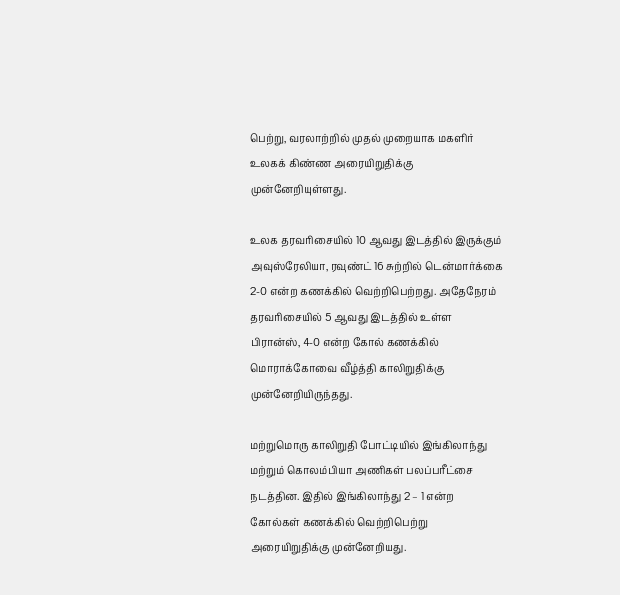பெற்று, வரலாற்றில் முதல் முறையாக மகளிர் உலகக் கிண்ண அரையிறுதிக்கு முன்னேறியுள்ளது.

உலக தரவரிசையில் 10 ஆவது இடத்தில் இருக்கும் அவுஸ்ரேலியா, ரவுண்ட் 16 சுற்றில் டென்மார்க்கை 2-0 என்ற கணக்கில் வெற்றிபெற்றது. அதேநேரம் தரவரிசையில் 5 ஆவது இடத்தில் உள்ள பிரான்ஸ், 4-0 என்ற கோல் கணக்கில் மொராக்கோவை வீழ்த்தி காலிறுதிக்கு முன்னேறியிருந்தது.

மற்றுமொரு காலிறுதி போட்டியில் இங்கிலாந்து மற்றும் கொலம்பியா அணிகள் பலப்பரீட்சை நடத்தின. இதில் இங்கிலாந்து 2 – 1 என்ற கோல்கள் கணக்கில் வெற்றிபெற்று அரையிறுதிக்கு முன்னேறியது.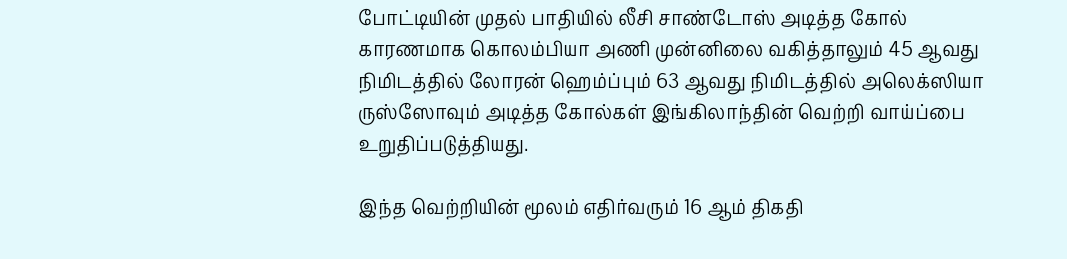போட்டியின் முதல் பாதியில் லீசி சாண்டோஸ் அடித்த கோல் காரணமாக கொலம்பியா அணி முன்னிலை வகித்தாலும் 45 ஆவது நிமிடத்தில் லோரன் ஹெம்ப்பும் 63 ஆவது நிமிடத்தில் அலெக்ஸியா ருஸ்ஸோவும் அடித்த கோல்கள் இங்கிலாந்தின் வெற்றி வாய்ப்பை உறுதிப்படுத்தியது.

இந்த வெற்றியின் மூலம் எதிர்வரும் 16 ஆம் திகதி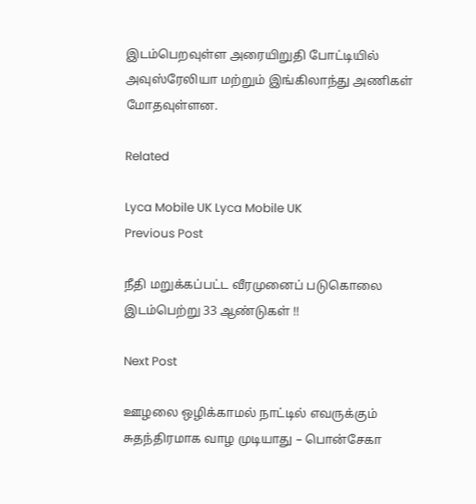இடம்பெறவுள்ள அரையிறுதி போட்டியில் அவுஸ்ரேலியா மற்றும் இங்கிலாந்து அணிகள் மோதவுள்ளன.

Related

Lyca Mobile UK Lyca Mobile UK
Previous Post

நீதி மறுக்கப்பட்ட வீரமுனைப் படுகொலை இடம்பெற்று 33 ஆண்டுகள் !!

Next Post

ஊழலை ஒழிக்காமல் நாட்டில் எவருக்கும் சுதந்திரமாக வாழ முடியாது – பொன்சேகா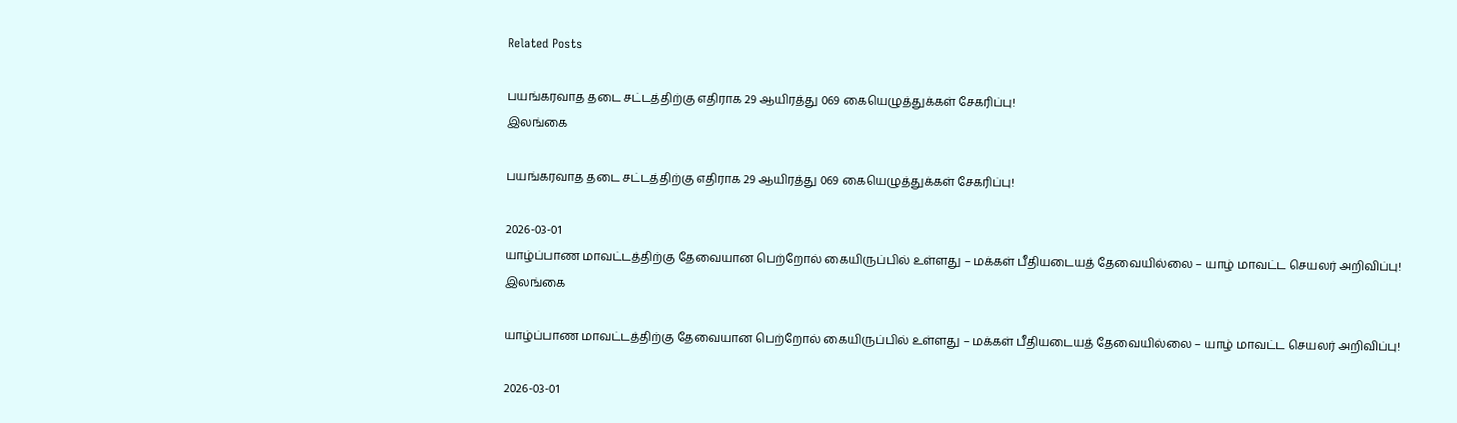Related Posts

பயங்கரவாத தடை சட்டத்திற்கு எதிராக 29 ஆயிரத்து 069 கையெழுத்துக்கள் சேகரிப்பு!
இலங்கை

பயங்கரவாத தடை சட்டத்திற்கு எதிராக 29 ஆயிரத்து 069 கையெழுத்துக்கள் சேகரிப்பு!

2026-03-01
யாழ்ப்பாண மாவட்டத்திற்கு தேவையான பெற்றோல் கையிருப்பில் உள்ளது – மக்கள் பீதியடையத் தேவையில்லை – யாழ் மாவட்ட செயலர் அறிவிப்பு!
இலங்கை

யாழ்ப்பாண மாவட்டத்திற்கு தேவையான பெற்றோல் கையிருப்பில் உள்ளது – மக்கள் பீதியடையத் தேவையில்லை – யாழ் மாவட்ட செயலர் அறிவிப்பு!

2026-03-01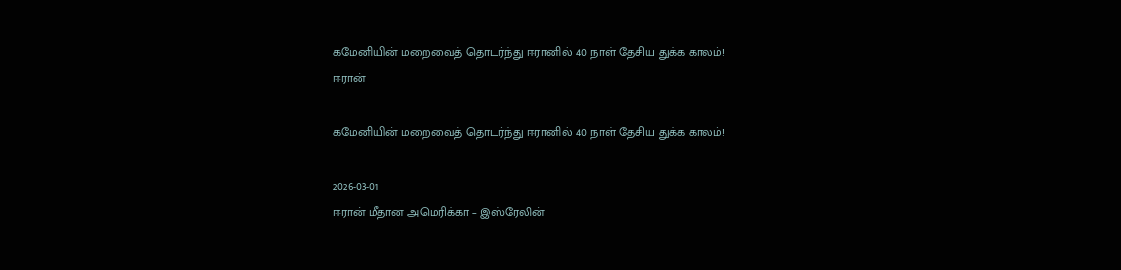கமேனியின் மறைவைத் தொடர்ந்து ஈரானில் 40 நாள் தேசிய துக்க காலம்!
ஈரான்

கமேனியின் மறைவைத் தொடர்ந்து ஈரானில் 40 நாள் தேசிய துக்க காலம்!

2026-03-01
ஈரான் மீதான அமெரிக்கா – இஸ்ரேலின்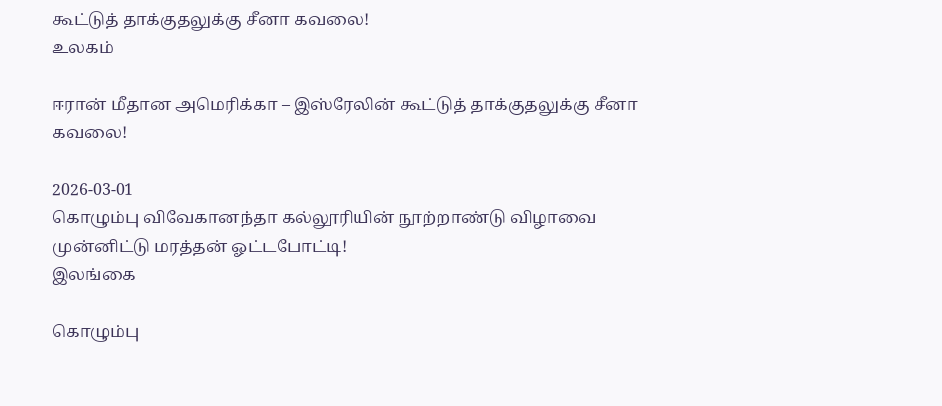கூட்டுத் தாக்குதலுக்கு சீனா கவலை!
உலகம்

ஈரான் மீதான அமெரிக்கா – இஸ்ரேலின் கூட்டுத் தாக்குதலுக்கு சீனா கவலை!

2026-03-01
கொழும்பு விவேகானந்தா கல்லூரியின் நூற்றாண்டு விழாவை முன்னிட்டு மரத்தன் ஓட்டபோட்டி!
இலங்கை

கொழும்பு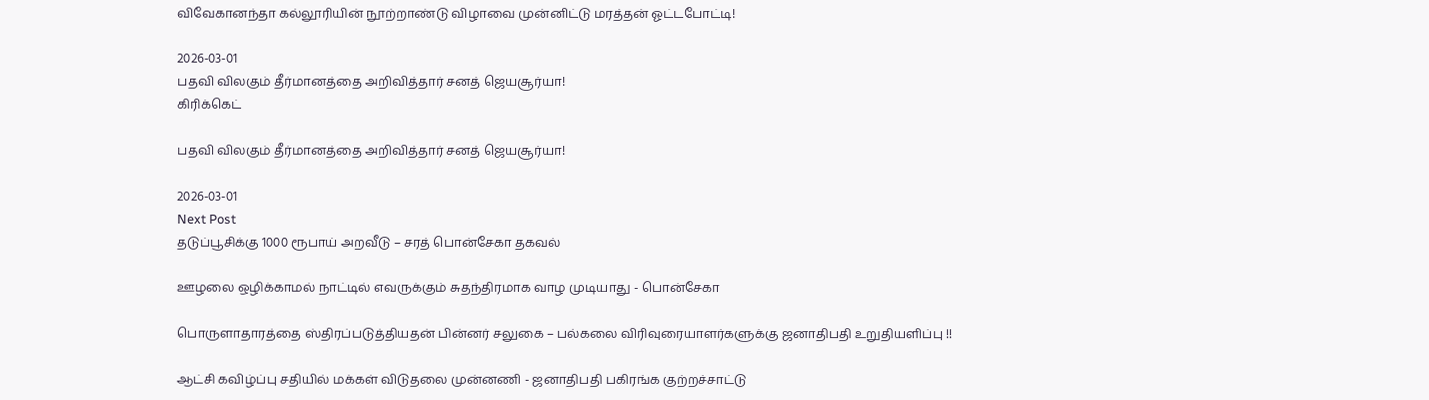விவேகானந்தா கல்லூரியின் நூற்றாண்டு விழாவை முன்னிட்டு மரத்தன் ஓட்டபோட்டி!

2026-03-01
பதவி விலகும் தீர்மானத்தை அறிவித்தார் சனத் ஜெயசூர்யா!
கிரிக்கெட்

பதவி விலகும் தீர்மானத்தை அறிவித்தார் சனத் ஜெயசூர்யா!

2026-03-01
Next Post
தடுப்பூசிக்கு 1000 ரூபாய் அறவீடு – சரத் பொன்சேகா தகவல்

ஊழலை ஒழிக்காமல் நாட்டில் எவருக்கும் சுதந்திரமாக வாழ முடியாது - பொன்சேகா

பொருளாதாரத்தை ஸ்திரப்படுத்தியதன் பின்னர் சலுகை – பல்கலை விரிவுரையாளர்களுக்கு ஜனாதிபதி உறுதியளிப்பு !!

ஆட்சி கவிழ்ப்பு சதியில் மக்கள் விடுதலை முன்னணி - ஜனாதிபதி பகிரங்க குற்றச்சாட்டு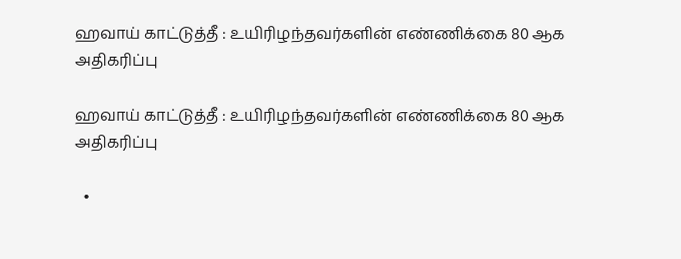ஹவாய் காட்டுத்தீ : உயிரிழந்தவர்களின் எண்ணிக்கை 80 ஆக அதிகரிப்பு

ஹவாய் காட்டுத்தீ : உயிரிழந்தவர்களின் எண்ணிக்கை 80 ஆக அதிகரிப்பு

  •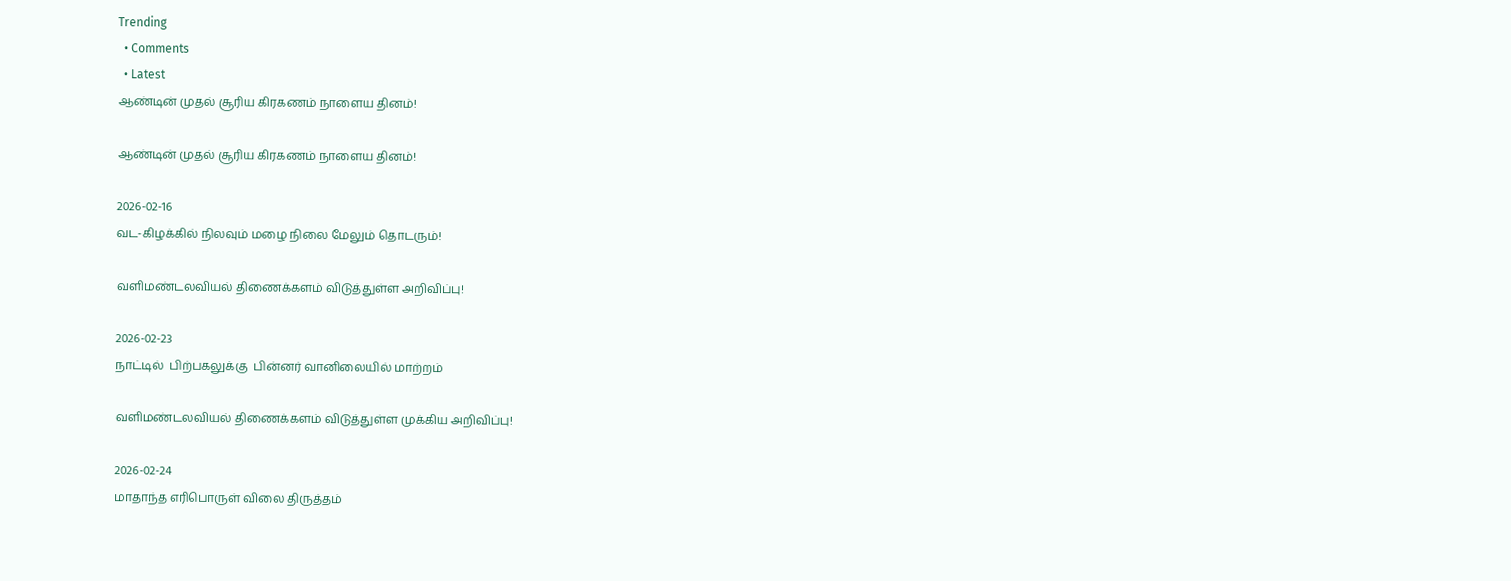Trending
  • Comments
  • Latest
ஆண்டின் முதல் சூரிய கிரகணம் நாளைய தினம்!

ஆண்டின் முதல் சூரிய கிரகணம் நாளைய தினம்!

2026-02-16
வட-கிழக்கில் நிலவும் மழை நிலை மேலும் தொடரும்!

வளிமண்டலவியல் திணைக்களம் விடுத்துள்ள அறிவிப்பு!

2026-02-23
நாட்டில்  பிற்பகலுக்கு  பின்னர் வானிலையில் மாற்றம்

வளிமண்டலவியல் திணைக்களம் விடுத்துள்ள முக்கிய அறிவிப்பு!

2026-02-24
மாதாந்த எரிபொருள் விலை திருத்தம்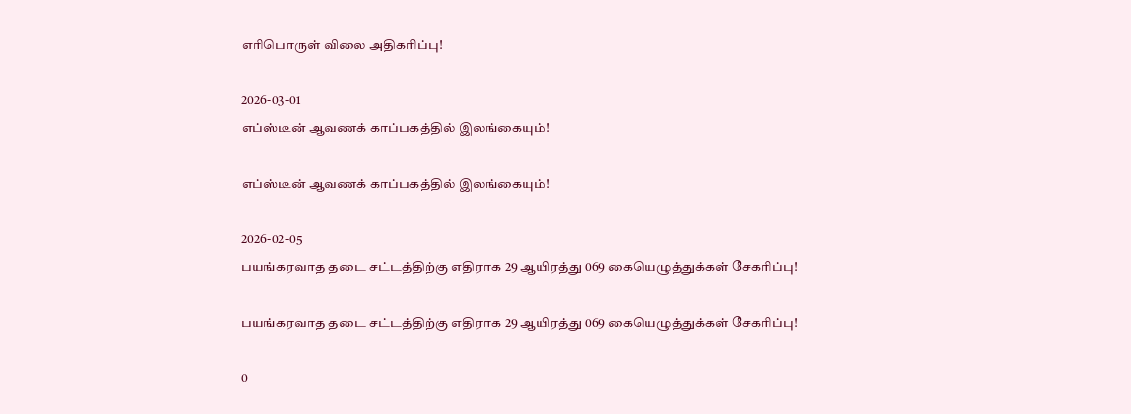எரிபொருள் விலை அதிகரிப்பு!

2026-03-01
எப்ஸ்டீன் ஆவணக் காப்பகத்தில் இலங்கையும்!

எப்ஸ்டீன் ஆவணக் காப்பகத்தில் இலங்கையும்!

2026-02-05
பயங்கரவாத தடை சட்டத்திற்கு எதிராக 29 ஆயிரத்து 069 கையெழுத்துக்கள் சேகரிப்பு!

பயங்கரவாத தடை சட்டத்திற்கு எதிராக 29 ஆயிரத்து 069 கையெழுத்துக்கள் சேகரிப்பு!

0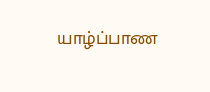யாழ்ப்பாண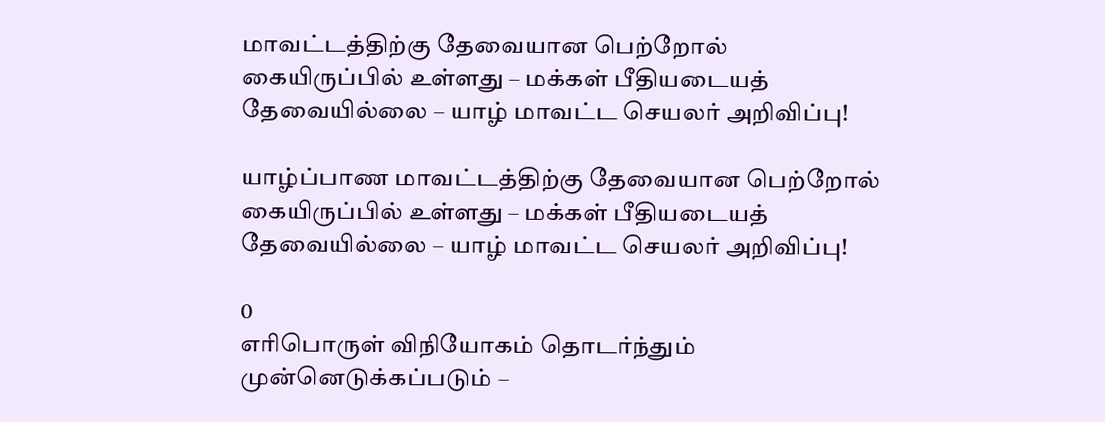மாவட்டத்திற்கு தேவையான பெற்றோல் கையிருப்பில் உள்ளது – மக்கள் பீதியடையத் தேவையில்லை – யாழ் மாவட்ட செயலர் அறிவிப்பு!

யாழ்ப்பாண மாவட்டத்திற்கு தேவையான பெற்றோல் கையிருப்பில் உள்ளது – மக்கள் பீதியடையத் தேவையில்லை – யாழ் மாவட்ட செயலர் அறிவிப்பு!

0
எரிபொருள் விநியோகம் தொடர்ந்தும் முன்னெடுக்கப்படும் –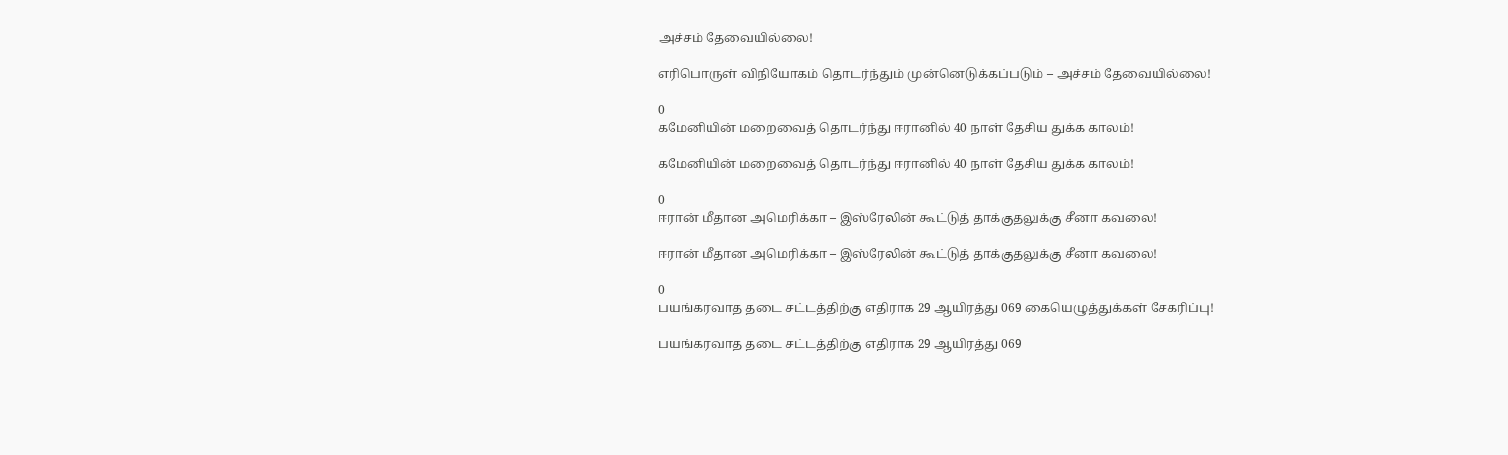அச்சம் தேவையில்லை!

எரிபொருள் விநியோகம் தொடர்ந்தும் முன்னெடுக்கப்படும் – அச்சம் தேவையில்லை!

0
கமேனியின் மறைவைத் தொடர்ந்து ஈரானில் 40 நாள் தேசிய துக்க காலம்!

கமேனியின் மறைவைத் தொடர்ந்து ஈரானில் 40 நாள் தேசிய துக்க காலம்!

0
ஈரான் மீதான அமெரிக்கா – இஸ்ரேலின் கூட்டுத் தாக்குதலுக்கு சீனா கவலை!

ஈரான் மீதான அமெரிக்கா – இஸ்ரேலின் கூட்டுத் தாக்குதலுக்கு சீனா கவலை!

0
பயங்கரவாத தடை சட்டத்திற்கு எதிராக 29 ஆயிரத்து 069 கையெழுத்துக்கள் சேகரிப்பு!

பயங்கரவாத தடை சட்டத்திற்கு எதிராக 29 ஆயிரத்து 069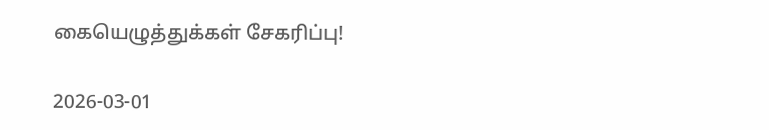கையெழுத்துக்கள் சேகரிப்பு!

2026-03-01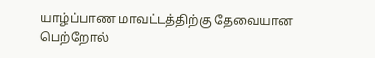யாழ்ப்பாண மாவட்டத்திற்கு தேவையான பெற்றோல்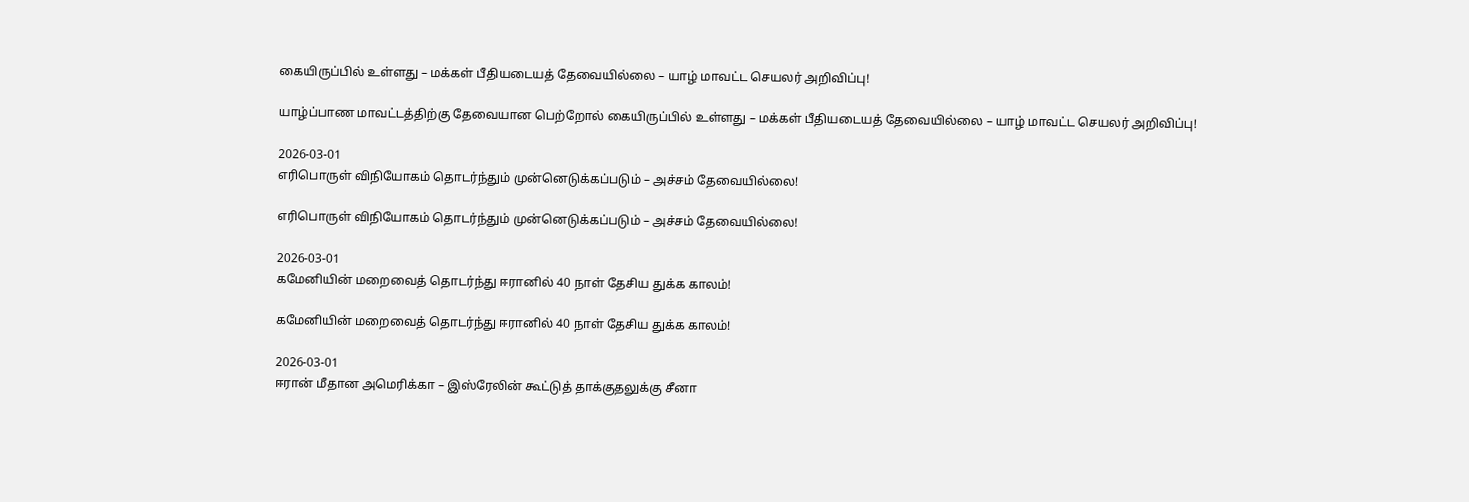கையிருப்பில் உள்ளது – மக்கள் பீதியடையத் தேவையில்லை – யாழ் மாவட்ட செயலர் அறிவிப்பு!

யாழ்ப்பாண மாவட்டத்திற்கு தேவையான பெற்றோல் கையிருப்பில் உள்ளது – மக்கள் பீதியடையத் தேவையில்லை – யாழ் மாவட்ட செயலர் அறிவிப்பு!

2026-03-01
எரிபொருள் விநியோகம் தொடர்ந்தும் முன்னெடுக்கப்படும் – அச்சம் தேவையில்லை!

எரிபொருள் விநியோகம் தொடர்ந்தும் முன்னெடுக்கப்படும் – அச்சம் தேவையில்லை!

2026-03-01
கமேனியின் மறைவைத் தொடர்ந்து ஈரானில் 40 நாள் தேசிய துக்க காலம்!

கமேனியின் மறைவைத் தொடர்ந்து ஈரானில் 40 நாள் தேசிய துக்க காலம்!

2026-03-01
ஈரான் மீதான அமெரிக்கா – இஸ்ரேலின் கூட்டுத் தாக்குதலுக்கு சீனா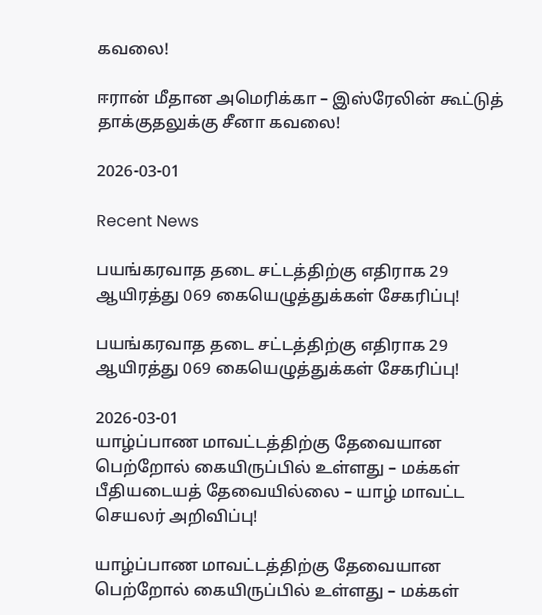கவலை!

ஈரான் மீதான அமெரிக்கா – இஸ்ரேலின் கூட்டுத் தாக்குதலுக்கு சீனா கவலை!

2026-03-01

Recent News

பயங்கரவாத தடை சட்டத்திற்கு எதிராக 29 ஆயிரத்து 069 கையெழுத்துக்கள் சேகரிப்பு!

பயங்கரவாத தடை சட்டத்திற்கு எதிராக 29 ஆயிரத்து 069 கையெழுத்துக்கள் சேகரிப்பு!

2026-03-01
யாழ்ப்பாண மாவட்டத்திற்கு தேவையான பெற்றோல் கையிருப்பில் உள்ளது – மக்கள் பீதியடையத் தேவையில்லை – யாழ் மாவட்ட செயலர் அறிவிப்பு!

யாழ்ப்பாண மாவட்டத்திற்கு தேவையான பெற்றோல் கையிருப்பில் உள்ளது – மக்கள்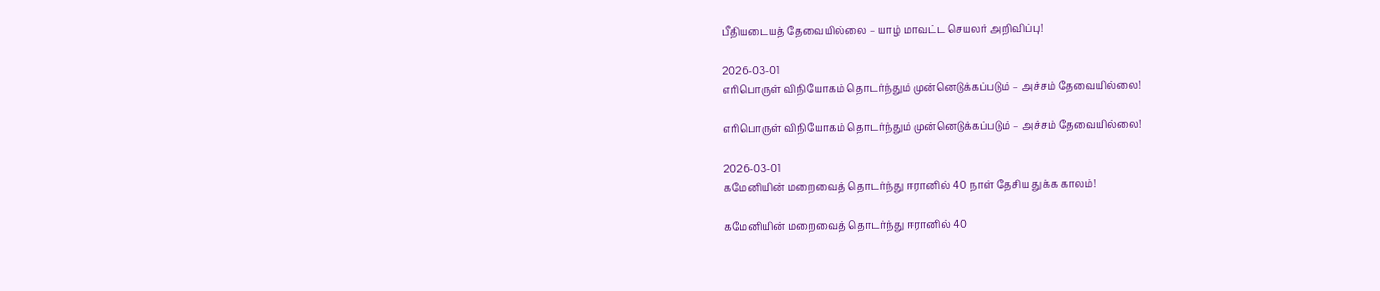பீதியடையத் தேவையில்லை – யாழ் மாவட்ட செயலர் அறிவிப்பு!

2026-03-01
எரிபொருள் விநியோகம் தொடர்ந்தும் முன்னெடுக்கப்படும் – அச்சம் தேவையில்லை!

எரிபொருள் விநியோகம் தொடர்ந்தும் முன்னெடுக்கப்படும் – அச்சம் தேவையில்லை!

2026-03-01
கமேனியின் மறைவைத் தொடர்ந்து ஈரானில் 40 நாள் தேசிய துக்க காலம்!

கமேனியின் மறைவைத் தொடர்ந்து ஈரானில் 40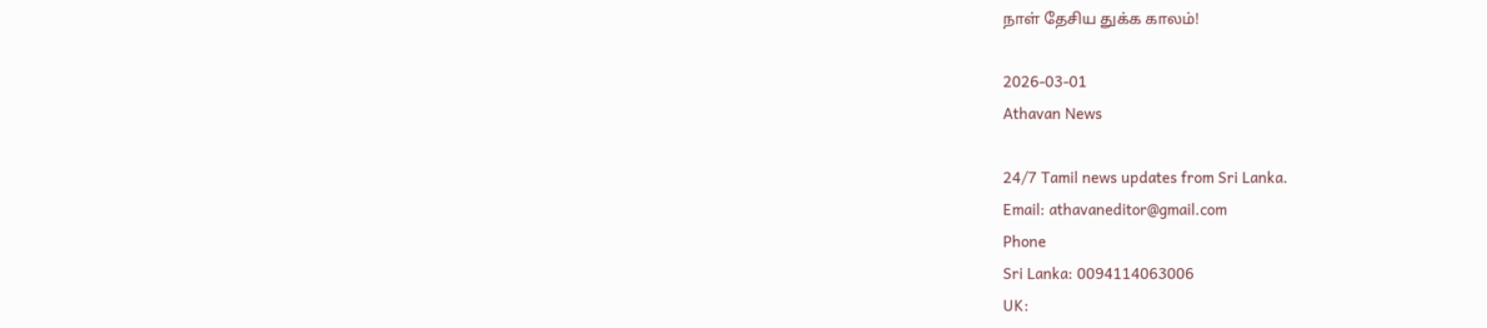நாள் தேசிய துக்க காலம்!

2026-03-01
Athavan News

24/7 Tamil news updates from Sri Lanka.
Email: athavaneditor@gmail.com
Phone
Sri Lanka: 0094114063006
UK: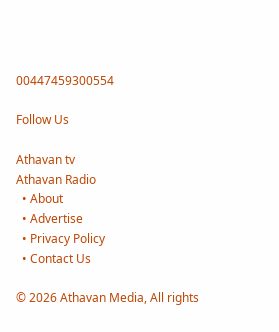00447459300554

Follow Us

Athavan tv
Athavan Radio
  • About
  • Advertise
  • Privacy Policy
  • Contact Us

© 2026 Athavan Media, All rights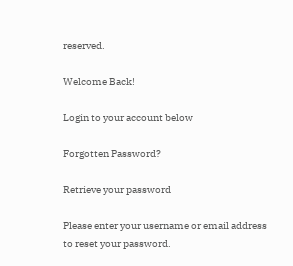reserved.

Welcome Back!

Login to your account below

Forgotten Password?

Retrieve your password

Please enter your username or email address to reset your password.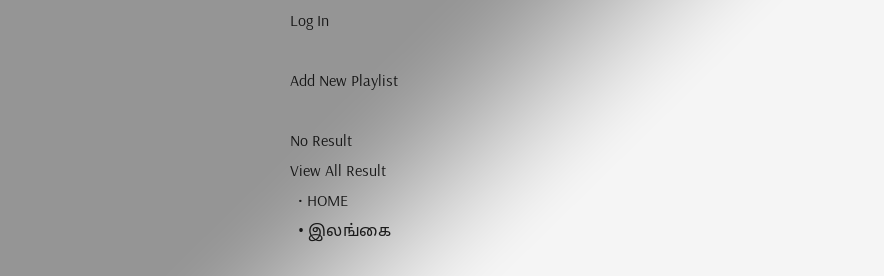Log In

Add New Playlist

No Result
View All Result
  • HOME
  • இலங்கை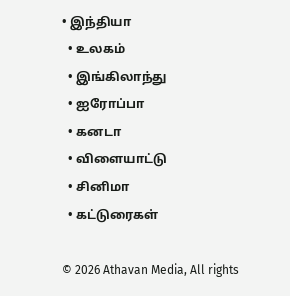• இந்தியா
  • உலகம்
  • இங்கிலாந்து
  • ஐரோப்பா
  • கனடா
  • விளையாட்டு
  • சினிமா
  • கட்டுரைகள்

© 2026 Athavan Media, All rights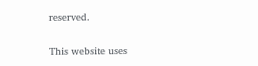reserved.

This website uses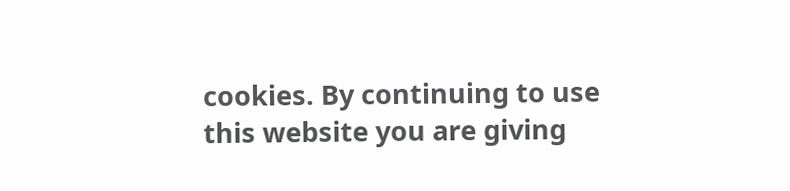cookies. By continuing to use this website you are giving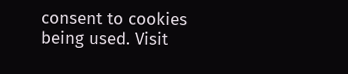consent to cookies being used. Visit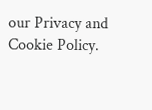our Privacy and Cookie Policy.